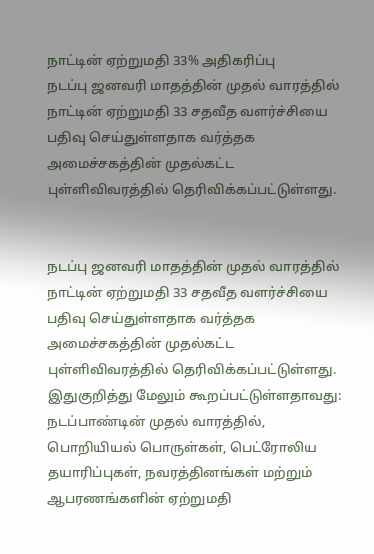நாட்டின் ஏற்றுமதி 33% அதிகரிப்பு
நடப்பு ஜனவரி மாதத்தின் முதல் வாரத்தில் நாட்டின் ஏற்றுமதி 33 சதவீத வளர்ச்சியை பதிவு செய்துள்ளதாக வர்த்தக அமைச்சகத்தின் முதல்கட்ட புள்ளிவிவரத்தில் தெரிவிக்கப்பட்டுள்ளது.


நடப்பு ஜனவரி மாதத்தின் முதல் வாரத்தில் நாட்டின் ஏற்றுமதி 33 சதவீத வளர்ச்சியை பதிவு செய்துள்ளதாக வர்த்தக அமைச்சகத்தின் முதல்கட்ட புள்ளிவிவரத்தில் தெரிவிக்கப்பட்டுள்ளது.
இதுகுறித்து மேலும் கூறப்பட்டுள்ளதாவது:
நடப்பாண்டின் முதல் வாரத்தில், பொறியியல் பொருள்கள், பெட்ரோலிய தயாரிப்புகள், நவரத்தினங்கள் மற்றும் ஆபரணங்களின் ஏற்றுமதி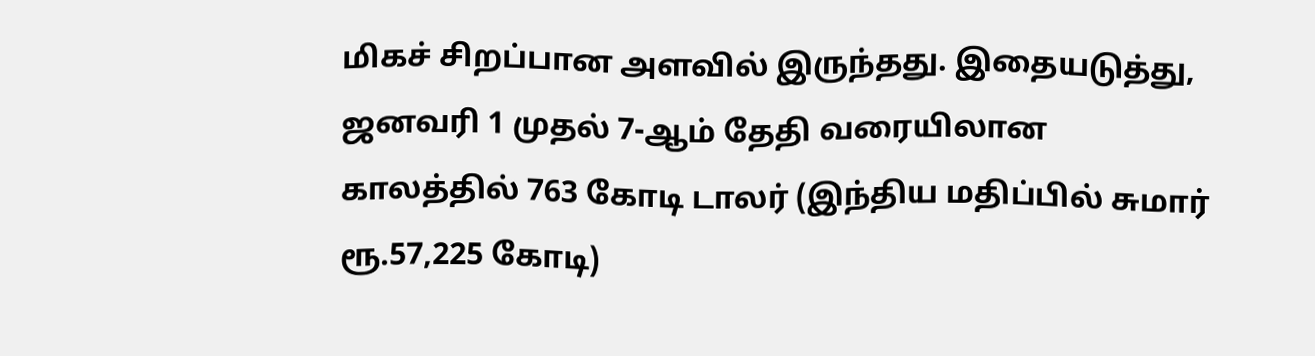மிகச் சிறப்பான அளவில் இருந்தது. இதையடுத்து, ஜனவரி 1 முதல் 7-ஆம் தேதி வரையிலான காலத்தில் 763 கோடி டாலர் (இந்திய மதிப்பில் சுமார் ரூ.57,225 கோடி)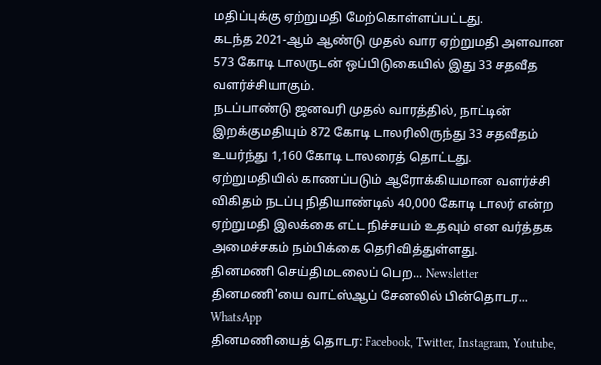மதிப்புக்கு ஏற்றுமதி மேற்கொள்ளப்பட்டது.
கடந்த 2021-ஆம் ஆண்டு முதல் வார ஏற்றுமதி அளவான 573 கோடி டாலருடன் ஒப்பிடுகையில் இது 33 சதவீத வளர்ச்சியாகும்.
நடப்பாண்டு ஜனவரி முதல் வாரத்தில், நாட்டின் இறக்குமதியும் 872 கோடி டாலரிலிருந்து 33 சதவீதம் உயர்ந்து 1,160 கோடி டாலரைத் தொட்டது.
ஏற்றுமதியில் காணப்படும் ஆரோக்கியமான வளர்ச்சி விகிதம் நடப்பு நிதியாண்டில் 40,000 கோடி டாலர் என்ற ஏற்றுமதி இலக்கை எட்ட நிச்சயம் உதவும் என வர்த்தக அமைச்சகம் நம்பிக்கை தெரிவித்துள்ளது.
தினமணி செய்திமடலைப் பெற... Newsletter
தினமணி'யை வாட்ஸ்ஆப் சேனலில் பின்தொடர... WhatsApp
தினமணியைத் தொடர: Facebook, Twitter, Instagram, Youtube,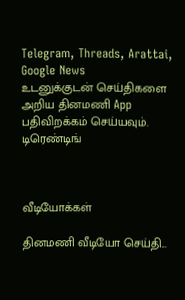Telegram, Threads, Arattai, Google News
உடனுக்குடன் செய்திகளை அறிய தினமணி App பதிவிறக்கம் செய்யவும்.
டிரெண்டிங்



வீடியோக்கள்

தினமணி வீடியோ செய்தி...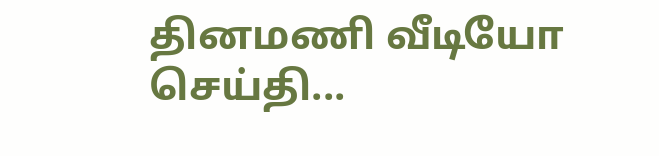தினமணி வீடியோ செய்தி...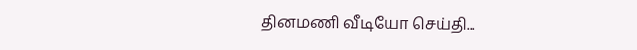தினமணி வீடியோ செய்தி...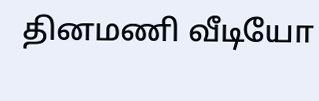தினமணி வீடியோ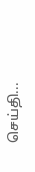செய்தி...